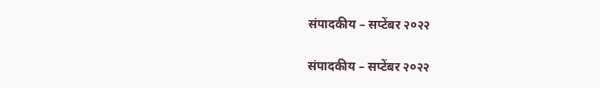संपादकीय – सप्टेंबर २०२२

संपादकीय – सप्टेंबर २०२२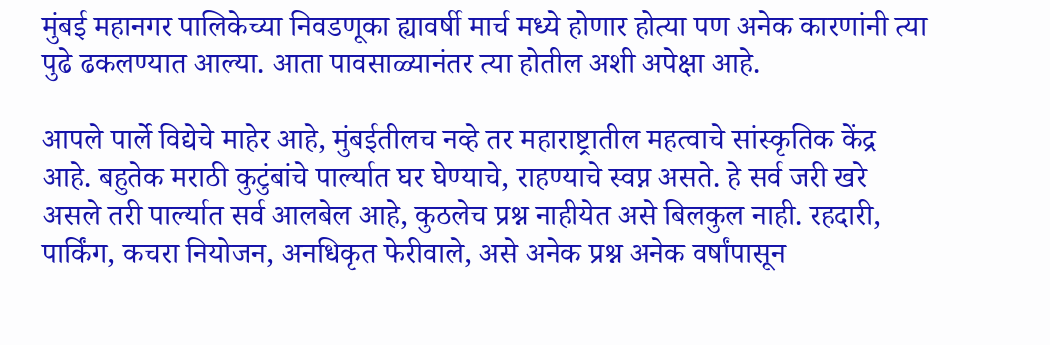मुंबई महानगर पालिकेच्या निवडणूका ह्यावर्षी मार्च मध्ये होणार होत्या पण अनेक कारणांनी त्या पुढे ढकलण्यात आल्या. आता पावसाळ्यानंतर त्या होतील अशी अपेक्षा आहे.

आपले पार्ले विद्येचे माहेर आहे, मुंबईतीलच नव्हे तर महाराष्ट्रातील महत्वाचे सांस्कृतिक केंद्र आहे. बहुतेक मराठी कुटुंबांचे पार्ल्यात घर घेण्याचे, राहण्याचे स्वप्न असते. हे सर्व जरी खरे असले तरी पार्ल्यात सर्व आलबेल आहे, कुठलेच प्रश्न नाहीयेत असे बिलकुल नाही. रहदारी, पार्किंग, कचरा नियोजन, अनधिकृत फेरीवाले, असे अनेक प्रश्न अनेक वर्षांपासून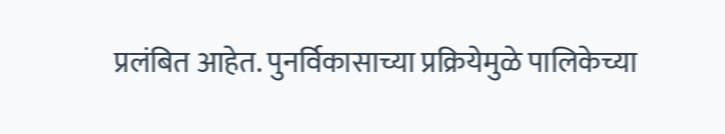प्रलंबित आहेत. पुनर्विकासाच्या प्रक्रियेमुळे पालिकेच्या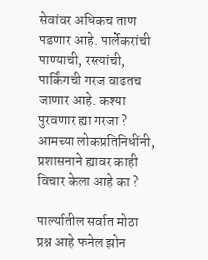सेवांवर अधिकच ताण पडणार आहे. पार्लेकरांची पाण्याची, रस्त्यांची, पार्किंगची गरज वाढतच जाणार आहे. कश्या पुरवणार ह्या गरजा ? आमच्या लोकप्रतिनिधींनी, प्रशासनाने ह्यावर काही विचार केला आहे का ?

पार्ल्यातील सर्वात मोठा प्रश्न आहे फनेल झोन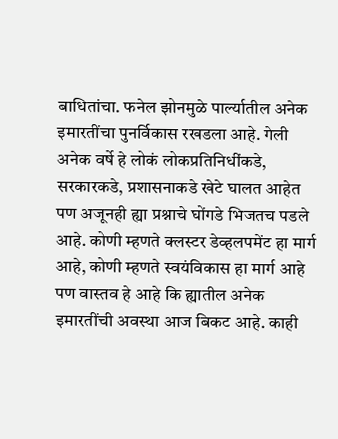बाधितांचा. फनेल झोनमुळे पार्ल्यातील अनेक इमारतींचा पुनर्विकास रखडला आहे. गेली अनेक वर्षे हे लोकं लोकप्रतिनिधींकडे, सरकारकडे, प्रशासनाकडे खेटे घालत आहेत पण अजूनही ह्या प्रश्नाचे घोंगडे भिजतच पडले आहे. कोणी म्हणते क्लस्टर डेव्हलपमेंट हा मार्ग आहे, कोणी म्हणते स्वयंविकास हा मार्ग आहे पण वास्तव हे आहे कि ह्यातील अनेक इमारतींची अवस्था आज बिकट आहे. काही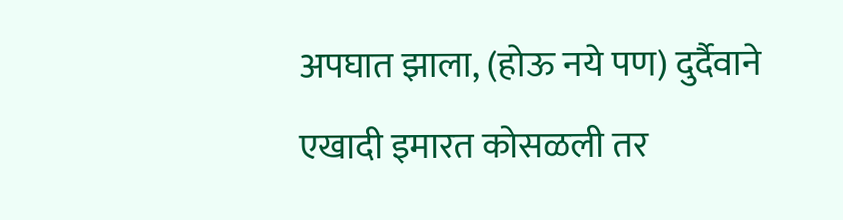अपघात झाला, (होऊ नये पण) दुर्दैवाने एखादी इमारत कोसळली तर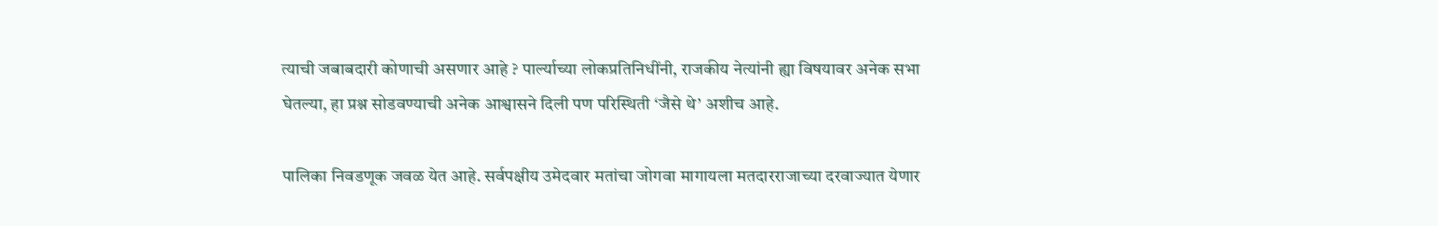त्याची जबाबदारी कोणाची असणार आहे ? पार्ल्याच्या लोकप्रतिनिधींनी, राजकीय नेत्यांनी ह्या विषयावर अनेक सभा घेतल्या, हा प्रश्न सोडवण्याची अनेक आश्वासने दिली पण परिस्थिती ‘जैसे थे’ अशीच आहे.

पालिका निवडणूक जवळ येत आहे. सर्वपक्षीय उमेदवार मतांचा जोगवा मागायला मतदारराजाच्या दरवाज्यात येणार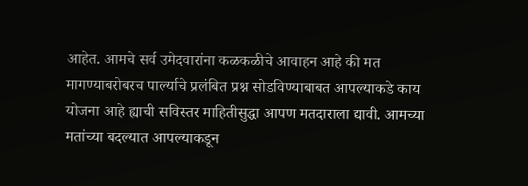आहेत. आमचे सर्व उमेदवारांना कळकळीचे आवाहन आहे की मत मागण्याबरोबरच पार्ल्याचे प्रलंबित प्रश्न सोडविण्याबाबत आपल्याकडे काय योजना आहे ह्याची सविस्तर माहितीसुद्धा आपण मतदाराला द्यावी. आमच्या मतांच्या बदल्यात आपल्याकडून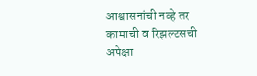आश्वासनांची नव्हे तर कामाची व रिझल्टसची अपेक्षा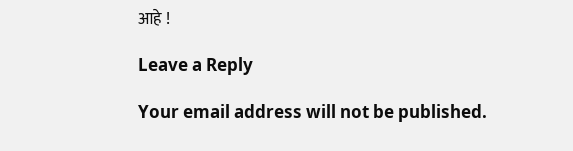आहे !

Leave a Reply

Your email address will not be published.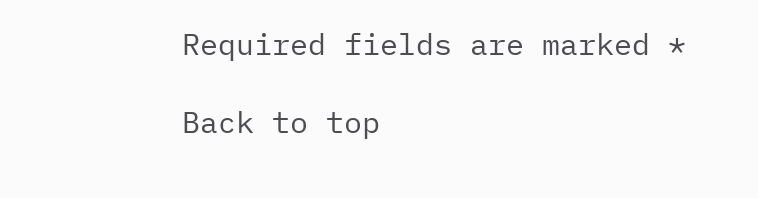Required fields are marked *

Back to top